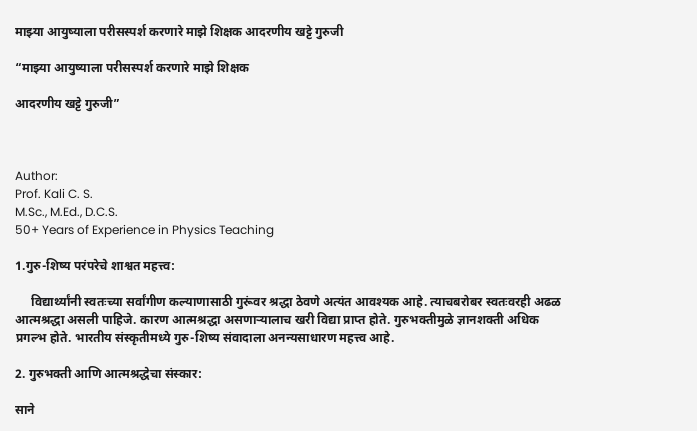माझ्या आयुष्याला परीसस्पर्श करणारे माझे शिक्षक आदरणीय खट्टे गुरुजी

“माझ्या आयुष्याला परीसस्पर्श करणारे माझे शिक्षक

आदरणीय खट्टे गुरुजी”



Author:
Prof. Kali C. S.
M.Sc., M.Ed., D.C.S.
50+ Years of Experience in Physics Teaching

1.गुरु-शिष्य परंपरेचे शाश्वत महत्त्व:

     विद्यार्थ्यांनी स्वतःच्या सर्वांगीण कल्याणासाठी गुरूंवर श्रद्धा ठेवणे अत्यंत आवश्यक आहे. त्याचबरोबर स्वतःवरही अढळ आत्मश्रद्धा असली पाहिजे. कारण आत्मश्रद्धा असणाऱ्यालाच खरी विद्या प्राप्त होते. गुरुभक्तीमुळे ज्ञानशक्ती अधिक प्रगल्भ होते. भारतीय संस्कृतीमध्ये गुरु-शिष्य संवादाला अनन्यसाधारण महत्त्व आहे.

2. गुरुभक्ती आणि आत्मश्रद्धेचा संस्कार:

साने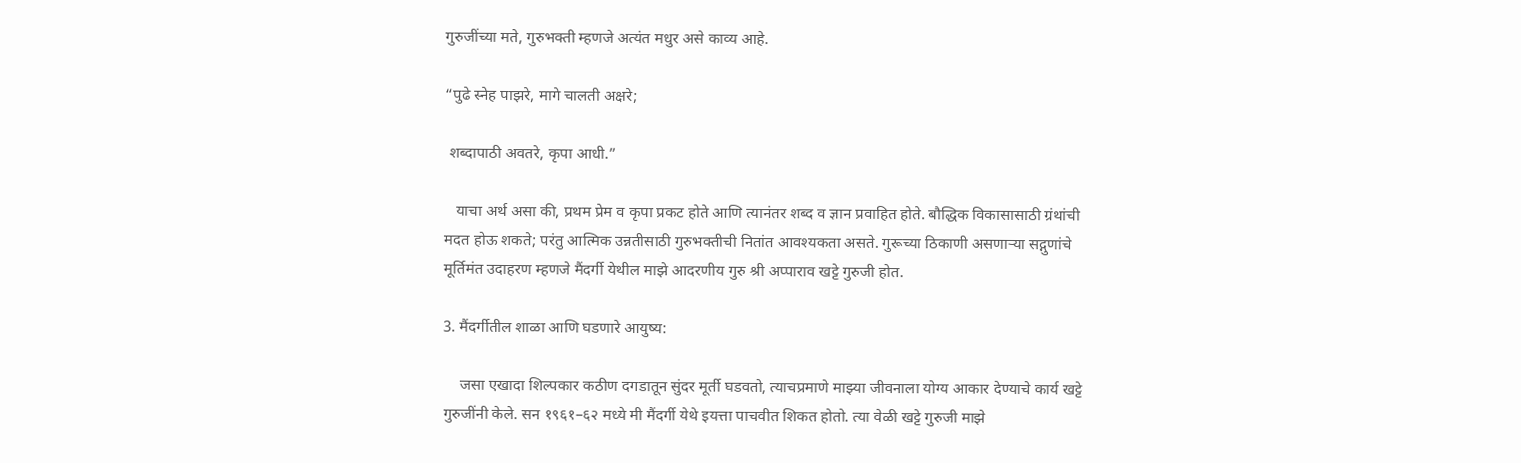गुरुजींच्या मते, गुरुभक्ती म्हणजे अत्यंत मधुर असे काव्य आहे.

“पुढे स्नेह पाझरे, मागे चालती अक्षरे;

 शब्दापाठी अवतरे, कृपा आधी.”

   याचा अर्थ असा की, प्रथम प्रेम व कृपा प्रकट होते आणि त्यानंतर शब्द व ज्ञान प्रवाहित होते. बौद्धिक विकासासाठी ग्रंथांची मदत होऊ शकते; परंतु आत्मिक उन्नतीसाठी गुरुभक्तीची नितांत आवश्यकता असते. गुरूच्या ठिकाणी असणाऱ्या सद्गुणांचे मूर्तिमंत उदाहरण म्हणजे मैंदर्गी येथील माझे आदरणीय गुरु श्री अप्पाराव खट्टे गुरुजी होत.

3. मैंदर्गीतील शाळा आणि घडणारे आयुष्य:

    जसा एखादा शिल्पकार कठीण दगडातून सुंदर मूर्ती घडवतो, त्याचप्रमाणे माझ्या जीवनाला योग्य आकार देण्याचे कार्य खट्टे गुरुजींनी केले. सन १९६१–६२ मध्ये मी मैंदर्गी येथे इयत्ता पाचवीत शिकत होतो. त्या वेळी खट्टे गुरुजी माझे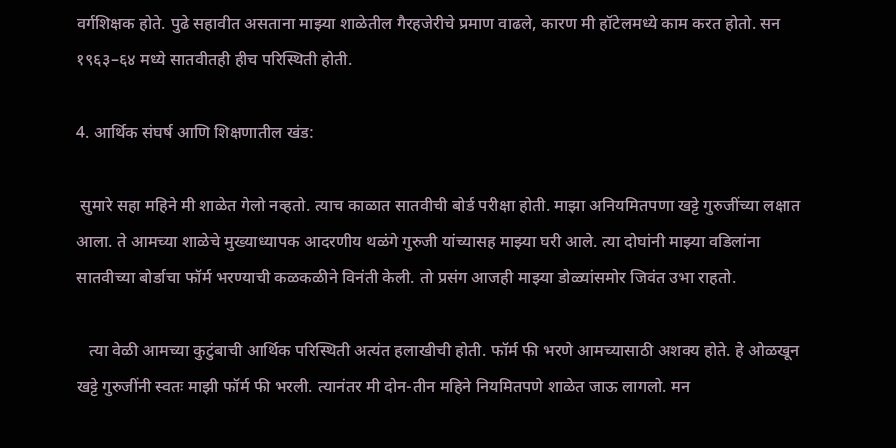वर्गशिक्षक होते. पुढे सहावीत असताना माझ्या शाळेतील गैरहजेरीचे प्रमाण वाढले, कारण मी हॉटेलमध्ये काम करत होतो. सन १९६३–६४ मध्ये सातवीतही हीच परिस्थिती होती.

4. आर्थिक संघर्ष आणि शिक्षणातील खंड:

 सुमारे सहा महिने मी शाळेत गेलो नव्हतो. त्याच काळात सातवीची बोर्ड परीक्षा होती. माझा अनियमितपणा खट्टे गुरुजींच्या लक्षात आला. ते आमच्या शाळेचे मुख्याध्यापक आदरणीय थळंगे गुरुजी यांच्यासह माझ्या घरी आले. त्या दोघांनी माझ्या वडिलांना सातवीच्या बोर्डाचा फॉर्म भरण्याची कळकळीने विनंती केली. तो प्रसंग आजही माझ्या डोळ्यांसमोर जिवंत उभा राहतो.

   त्या वेळी आमच्या कुटुंबाची आर्थिक परिस्थिती अत्यंत हलाखीची होती. फॉर्म फी भरणे आमच्यासाठी अशक्य होते. हे ओळखून खट्टे गुरुजींनी स्वतः माझी फॉर्म फी भरली. त्यानंतर मी दोन-तीन महिने नियमितपणे शाळेत जाऊ लागलो. मन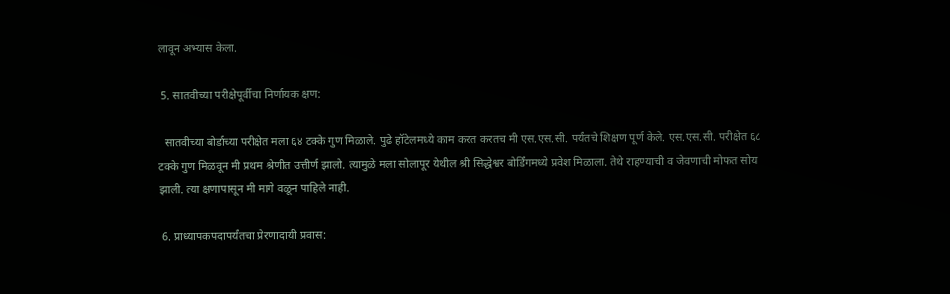लावून अभ्यास केला.

 5. सातवीच्या परीक्षेपूर्वीचा निर्णायक क्षण:

  सातवीच्या बोर्डाच्या परीक्षेत मला ६४ टक्के गुण मिळाले. पुढे हॉटेलमध्ये काम करत करतच मी एस.एस.सी. पर्यंतचे शिक्षण पूर्ण केले. एस.एस.सी. परीक्षेत ६८ टक्के गुण मिळवून मी प्रथम श्रेणीत उत्तीर्ण झालो. त्यामुळे मला सोलापूर येथील श्री सिद्धेश्वर बोर्डिंगमध्ये प्रवेश मिळाला. तेथे राहण्याची व जेवणाची मोफत सोय झाली. त्या क्षणापासून मी मागे वळून पाहिले नाही.

 6. प्राध्यापकपदापर्यंतचा प्रेरणादायी प्रवास: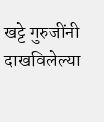खट्टे गुरुजींनी दाखविलेल्या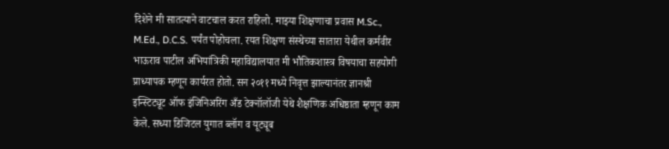दिशेने मी सातत्याने वाटचाल करत राहिलो. माझ्या शिक्षणाचा प्रवास M.Sc., M.Ed., D.C.S. पर्यंत पोहोचला. रयत शिक्षण संस्थेच्या सातारा येथील कर्मवीर भाऊराव पाटील अभियांत्रिकी महाविद्यालयात मी भौतिकशास्त्र विषयाचा सहयोगी प्राध्यापक म्हणून कार्यरत होतो. सन २०११ मध्ये निवृत्त झाल्यानंतर ज्ञानश्री इन्स्टिट्यूट ऑफ इंजिनिअरिंग अँड टेक्नॉलॉजी येथे शैक्षणिक अधिष्ठाता म्हणून काम केले. सध्या डिजिटल युगात ब्लॉग व यूट्यूब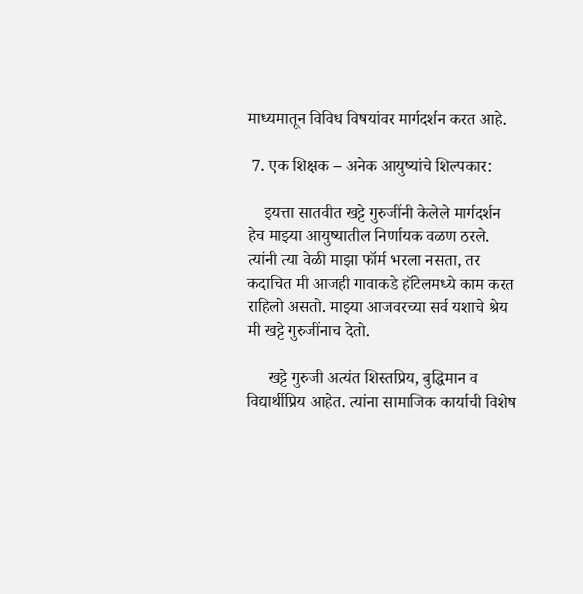माध्यमातून विविध विषयांवर मार्गदर्शन करत आहे.

 7. एक शिक्षक – अनेक आयुष्यांचे शिल्पकार:

    इयत्ता सातवीत खट्टे गुरुजींनी केलेले मार्गदर्शन हेच माझ्या आयुष्यातील निर्णायक वळण ठरले. त्यांनी त्या वेळी माझा फॉर्म भरला नसता, तर कदाचित मी आजही गावाकडे हॉटेलमध्ये काम करत राहिलो असतो. माझ्या आजवरच्या सर्व यशाचे श्रेय मी खट्टे गुरुजींनाच देतो.

     खट्टे गुरुजी अत्यंत शिस्तप्रिय, बुद्धिमान व विद्यार्थीप्रिय आहेत. त्यांना सामाजिक कार्याची विशेष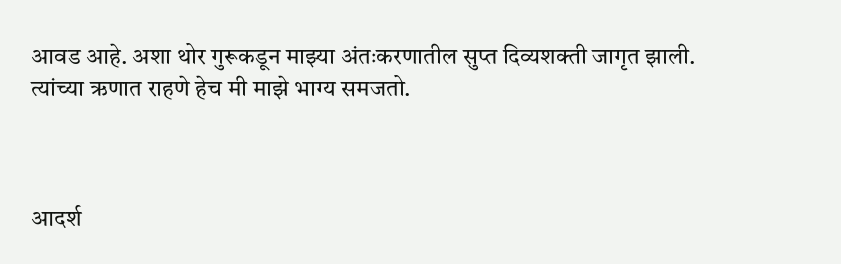आवड आहे. अशा थोर गुरूकडून माझ्या अंतःकरणातील सुप्त दिव्यशक्ती जागृत झाली.  त्यांच्या ऋणात राहणे हेच मी माझे भाग्य समजतो.



आदर्श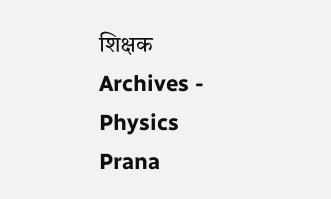शिक्षक Archives - Physics Prana